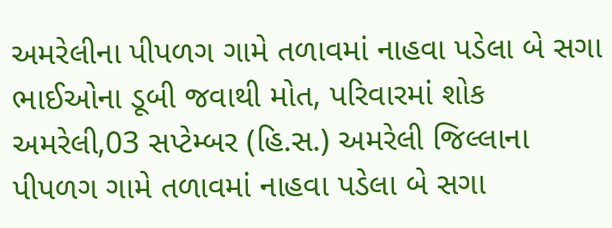અમરેલીના પીપળગ ગામે તળાવમાં નાહવા પડેલા બે સગા ભાઈઓના ડૂબી જવાથી મોત, પરિવારમાં શોક
અમરેલી,03 સપ્ટેમ્બર (હિ.સ.) અમરેલી જિલ્લાના પીપળગ ગામે તળાવમાં નાહવા પડેલા બે સગા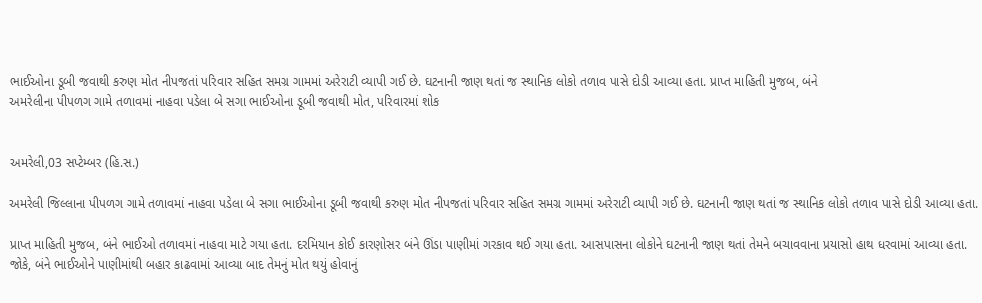ભાઈઓના ડૂબી જવાથી કરુણ મોત નીપજતાં પરિવાર સહિત સમગ્ર ગામમાં અરેરાટી વ્યાપી ગઈ છે. ઘટનાની જાણ થતાં જ સ્થાનિક લોકો તળાવ પાસે દોડી આવ્યા હતા. પ્રાપ્ત માહિતી મુજબ, બંને
અમરેલીના પીપળગ ગામે તળાવમાં નાહવા પડેલા બે સગા ભાઈઓના ડૂબી જવાથી મોત, પરિવારમાં શોક


અમરેલી,03 સપ્ટેમ્બર (હિ.સ.)

અમરેલી જિલ્લાના પીપળગ ગામે તળાવમાં નાહવા પડેલા બે સગા ભાઈઓના ડૂબી જવાથી કરુણ મોત નીપજતાં પરિવાર સહિત સમગ્ર ગામમાં અરેરાટી વ્યાપી ગઈ છે. ઘટનાની જાણ થતાં જ સ્થાનિક લોકો તળાવ પાસે દોડી આવ્યા હતા.

પ્રાપ્ત માહિતી મુજબ, બંને ભાઈઓ તળાવમાં નાહવા માટે ગયા હતા. દરમિયાન કોઈ કારણોસર બંને ઊંડા પાણીમાં ગરકાવ થઈ ગયા હતા. આસપાસના લોકોને ઘટનાની જાણ થતાં તેમને બચાવવાના પ્રયાસો હાથ ધરવામાં આવ્યા હતા. જોકે, બંને ભાઈઓને પાણીમાંથી બહાર કાઢવામાં આવ્યા બાદ તેમનું મોત થયું હોવાનું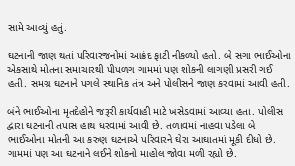સામે આવ્યું હતું.

ઘટનાની જાણ થતાં પરિવારજનોમાં આક્રંદ ફાટી નીકળ્યો હતો. બે સગા ભાઈઓના એકસાથે મોતના સમાચારથી પીપળગ ગામમાં પણ શોકની લાગણી પ્રસરી ગઈ હતી. સમગ્ર ઘટનાને પગલે સ્થાનિક તંત્ર અને પોલીસને જાણ કરવામાં આવી હતી.

બંને ભાઈઓના મૃતદેહોને જરૂરી કાર્યવાહી માટે ખસેડવામાં આવ્યા હતા. પોલીસ દ્વારા ઘટનાની તપાસ હાથ ધરવામાં આવી છે. તળાવમાં નાહવા પડેલા બે ભાઈઓના મોતની આ કરુણ ઘટનાએ પરિવારને ઘેરા આઘાતમાં મૂકી દીધો છે. ગામમાં પણ આ ઘટનાને લઈને શોકનો માહોલ જોવા મળી રહ્યો છે.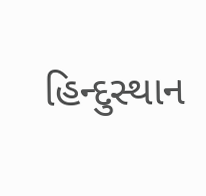હિન્દુસ્થાન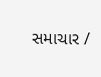સમાચાર /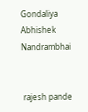Gondaliya Abhishek Nandrambhai


 rajesh pande